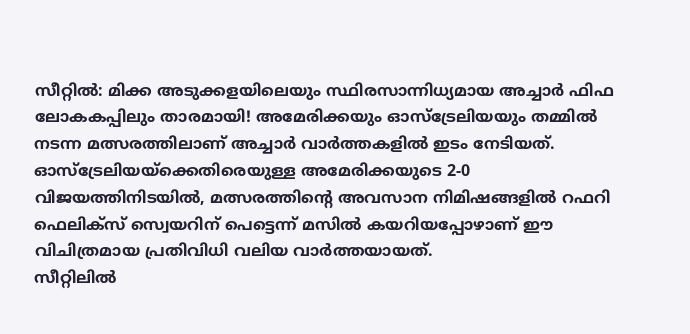സീറ്റിൽ: മിക്ക അടുക്കളയിലെയും സ്ഥിരസാന്നിധ്യമായ അച്ചാർ ഫിഫ ലോകകപ്പിലും താരമായി! അമേരിക്കയും ഓസ്ട്രേലിയയും തമ്മിൽ നടന്ന മത്സരത്തിലാണ് അച്ചാർ വാർത്തകളിൽ ഇടം നേടിയത്. ഓസ്ട്രേലിയയ്ക്കെതിരെയുള്ള അമേരിക്കയുടെ 2-0 വിജയത്തിനിടയിൽ, മത്സരത്തിന്റെ അവസാന നിമിഷങ്ങളിൽ റഫറി ഫെലിക്സ് സ്വെയറിന് പെട്ടെന്ന് മസിൽ കയറിയപ്പോഴാണ് ഈ വിചിത്രമായ പ്രതിവിധി വലിയ വാർത്തയായത്.
സീറ്റിലിൽ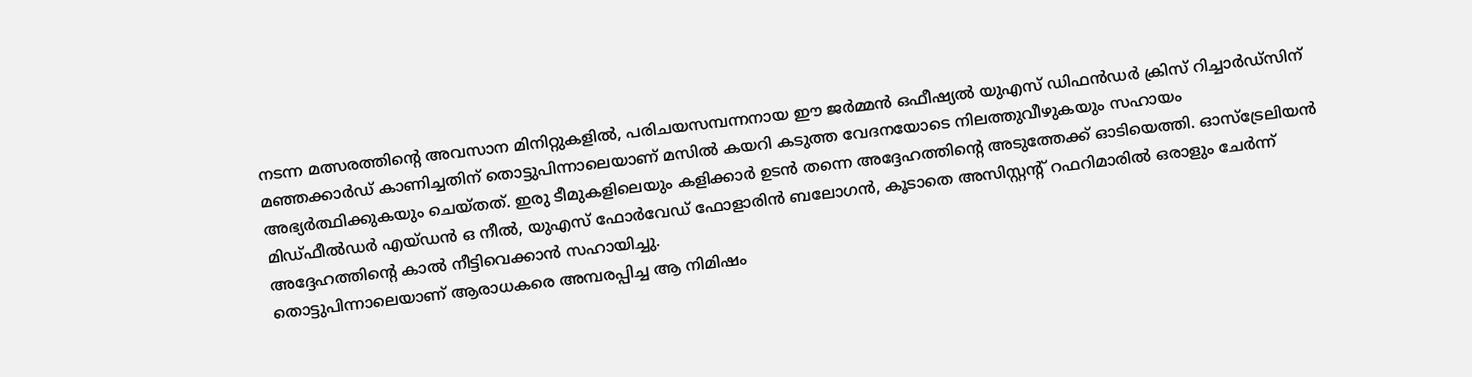നടന്ന മത്സരത്തിന്റെ അവസാന മിനിറ്റുകളിൽ, പരിചയസമ്പന്നനായ ഈ ജർമ്മൻ ഒഫീഷ്യൽ യുഎസ് ഡിഫൻഡർ ക്രിസ് റിച്ചാർഡ്സിന് മഞ്ഞക്കാർഡ് കാണിച്ചതിന് തൊട്ടുപിന്നാലെയാണ് മസിൽ കയറി കടുത്ത വേദനയോടെ നിലത്തുവീഴുകയും സഹായം അഭ്യർത്ഥിക്കുകയും ചെയ്തത്. ഇരു ടീമുകളിലെയും കളിക്കാർ ഉടൻ തന്നെ അദ്ദേഹത്തിന്റെ അടുത്തേക്ക് ഓടിയെത്തി. ഓസ്ട്രേലിയൻ മിഡ്ഫീൽഡർ എയ്ഡൻ ഒ നീൽ, യുഎസ് ഫോർവേഡ് ഫോളാരിൻ ബലോഗൻ, കൂടാതെ അസിസ്റ്റന്റ് റഫറിമാരിൽ ഒരാളും ചേർന്ന് അദ്ദേഹത്തിന്റെ കാൽ നീട്ടിവെക്കാൻ സഹായിച്ചു.
തൊട്ടുപിന്നാലെയാണ് ആരാധകരെ അമ്പരപ്പിച്ച ആ നിമിഷം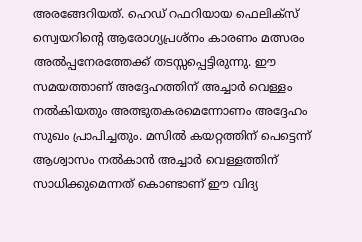അരങ്ങേറിയത്. ഹെഡ് റഫറിയായ ഫെലിക്സ് സ്വെയറിന്റെ ആരോഗ്യപ്രശ്നം കാരണം മത്സരം അൽപ്പനേരത്തേക്ക് തടസ്സപ്പെട്ടിരുന്നു. ഈ സമയത്താണ് അദ്ദേഹത്തിന് അച്ചാർ വെള്ളം നൽകിയതും അത്ഭുതകരമെന്നോണം അദ്ദേഹം സുഖം പ്രാപിച്ചതും. മസിൽ കയറ്റത്തിന് പെട്ടെന്ന് ആശ്വാസം നൽകാൻ അച്ചാർ വെള്ളത്തിന് സാധിക്കുമെന്നത് കൊണ്ടാണ് ഈ വിദ്യ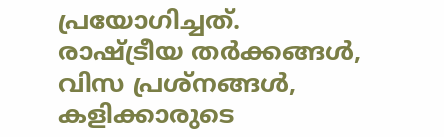പ്രയോഗിച്ചത്.
രാഷ്ട്രീയ തർക്കങ്ങൾ, വിസ പ്രശ്നങ്ങൾ, കളിക്കാരുടെ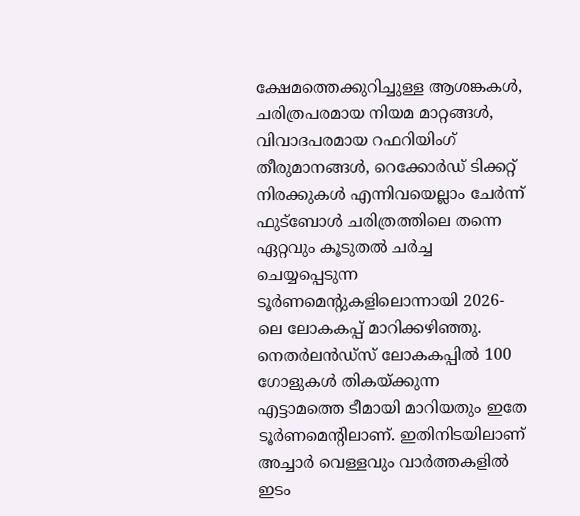ക്ഷേമത്തെക്കുറിച്ചുള്ള ആശങ്കകൾ, ചരിത്രപരമായ നിയമ മാറ്റങ്ങൾ, വിവാദപരമായ റഫറിയിംഗ് തീരുമാനങ്ങൾ, റെക്കോർഡ് ടിക്കറ്റ് നിരക്കുകൾ എന്നിവയെല്ലാം ചേർന്ന് ഫുട്ബോൾ ചരിത്രത്തിലെ തന്നെ ഏറ്റവും കൂടുതൽ ചർച്ച ചെയ്യപ്പെടുന്ന ടൂർണമെന്റുകളിലൊന്നായി 2026-ലെ ലോകകപ്പ് മാറിക്കഴിഞ്ഞു. നെതർലൻഡ്സ് ലോകകപ്പിൽ 100 ഗോളുകൾ തികയ്ക്കുന്ന എട്ടാമത്തെ ടീമായി മാറിയതും ഇതേ ടൂർണമെന്റിലാണ്. ഇതിനിടയിലാണ് അച്ചാർ വെള്ളവും വാർത്തകളിൽ ഇടം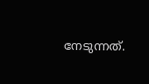നേടുന്നത്.